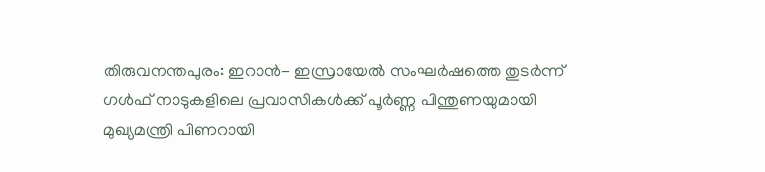തിരുവനന്തപുരം: ഇറാൻ- ഇസ്രായേൽ സംഘർഷത്തെ തുടർന്ന് ഗൾഫ് നാടുകളിലെ പ്രവാസികൾക്ക് പൂർണ്ണ പിന്തുണയുമായി മുഖ്യമന്ത്രി പിണറായി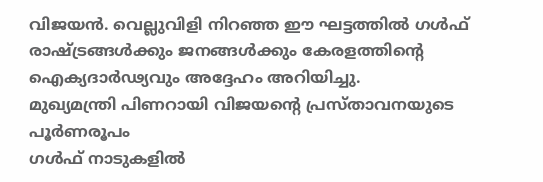വിജയൻ. വെല്ലുവിളി നിറഞ്ഞ ഈ ഘട്ടത്തിൽ ഗൾഫ് രാഷ്ട്രങ്ങൾക്കും ജനങ്ങൾക്കും കേരളത്തിൻ്റെ ഐക്യദാർഢ്യവും അദ്ദേഹം അറിയിച്ചു.
മുഖ്യമന്ത്രി പിണറായി വിജയൻ്റെ പ്രസ്താവനയുടെ പൂർണരൂപം
ഗൾഫ് നാടുകളിൽ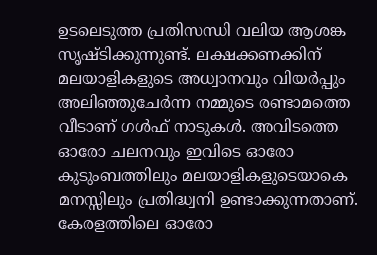ഉടലെടുത്ത പ്രതിസന്ധി വലിയ ആശങ്ക സൃഷ്ടിക്കുന്നുണ്ട്. ലക്ഷക്കണക്കിന് മലയാളികളുടെ അധ്വാനവും വിയർപ്പും അലിഞ്ഞുചേർന്ന നമ്മുടെ രണ്ടാമത്തെ വീടാണ് ഗൾഫ് നാടുകൾ. അവിടത്തെ ഓരോ ചലനവും ഇവിടെ ഓരോ കുടുംബത്തിലും മലയാളികളുടെയാകെ മനസ്സിലും പ്രതിദ്ധ്വനി ഉണ്ടാക്കുന്നതാണ്. കേരളത്തിലെ ഓരോ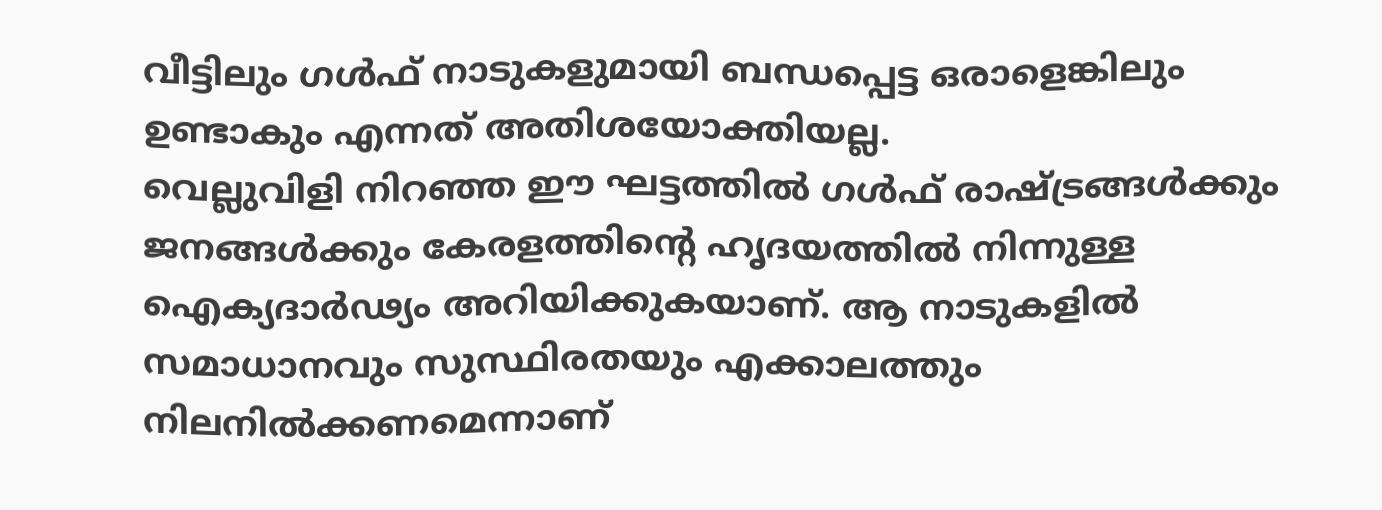വീട്ടിലും ഗൾഫ് നാടുകളുമായി ബന്ധപ്പെട്ട ഒരാളെങ്കിലും ഉണ്ടാകും എന്നത് അതിശയോക്തിയല്ല.
വെല്ലുവിളി നിറഞ്ഞ ഈ ഘട്ടത്തിൽ ഗൾഫ് രാഷ്ട്രങ്ങൾക്കും ജനങ്ങൾക്കും കേരളത്തിൻ്റെ ഹൃദയത്തിൽ നിന്നുള്ള ഐക്യദാർഢ്യം അറിയിക്കുകയാണ്. ആ നാടുകളിൽ സമാധാനവും സുസ്ഥിരതയും എക്കാലത്തും നിലനിൽക്കണമെന്നാണ്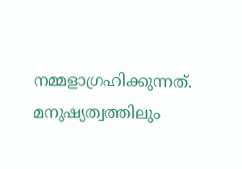നമ്മളാഗ്രഹിക്കുന്നത്. മനുഷ്യത്വത്തിലും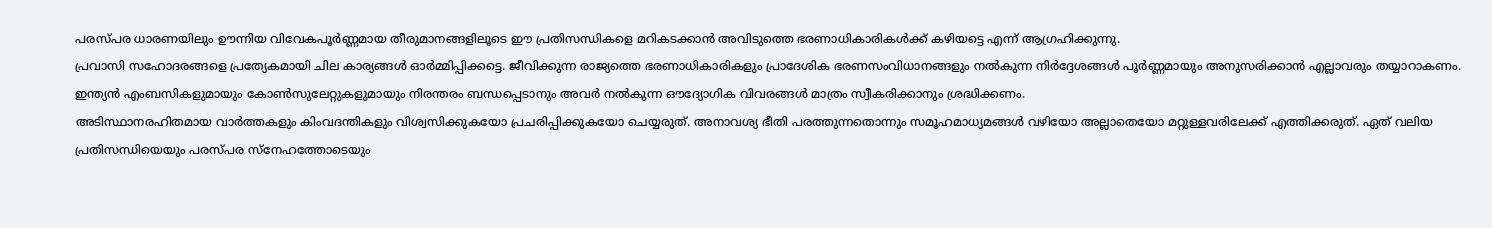പരസ്പര ധാരണയിലും ഊന്നിയ വിവേകപൂർണ്ണമായ തീരുമാനങ്ങളിലൂടെ ഈ പ്രതിസന്ധികളെ മറികടക്കാൻ അവിടുത്തെ ഭരണാധികാരികൾക്ക് കഴിയട്ടെ എന്ന് ആഗ്രഹിക്കുന്നു.
പ്രവാസി സഹോദരങ്ങളെ പ്രത്യേകമായി ചില കാര്യങ്ങൾ ഓർമ്മിപ്പിക്കട്ടെ. ജീവിക്കുന്ന രാജ്യത്തെ ഭരണാധികാരികളും പ്രാദേശിക ഭരണസംവിധാനങ്ങളും നൽകുന്ന നിർദ്ദേശങ്ങൾ പൂർണ്ണമായും അനുസരിക്കാൻ എല്ലാവരും തയ്യാറാകണം. ഇന്ത്യൻ എംബസികളുമായും കോൺസുലേറ്റുകളുമായും നിരന്തരം ബന്ധപ്പെടാനും അവർ നൽകുന്ന ഔദ്യോഗിക വിവരങ്ങൾ മാത്രം സ്വീകരിക്കാനും ശ്രദ്ധിക്കണം.
അടിസ്ഥാനരഹിതമായ വാർത്തകളും കിംവദന്തികളും വിശ്വസിക്കുകയോ പ്രചരിപ്പിക്കുകയോ ചെയ്യരുത്. അനാവശ്യ ഭീതി പരത്തുന്നതൊന്നും സമൂഹമാധ്യമങ്ങൾ വഴിയോ അല്ലാതെയോ മറ്റുള്ളവരിലേക്ക് എത്തിക്കരുത്. ഏത് വലിയ പ്രതിസന്ധിയെയും പരസ്പര സ്നേഹത്തോടെയും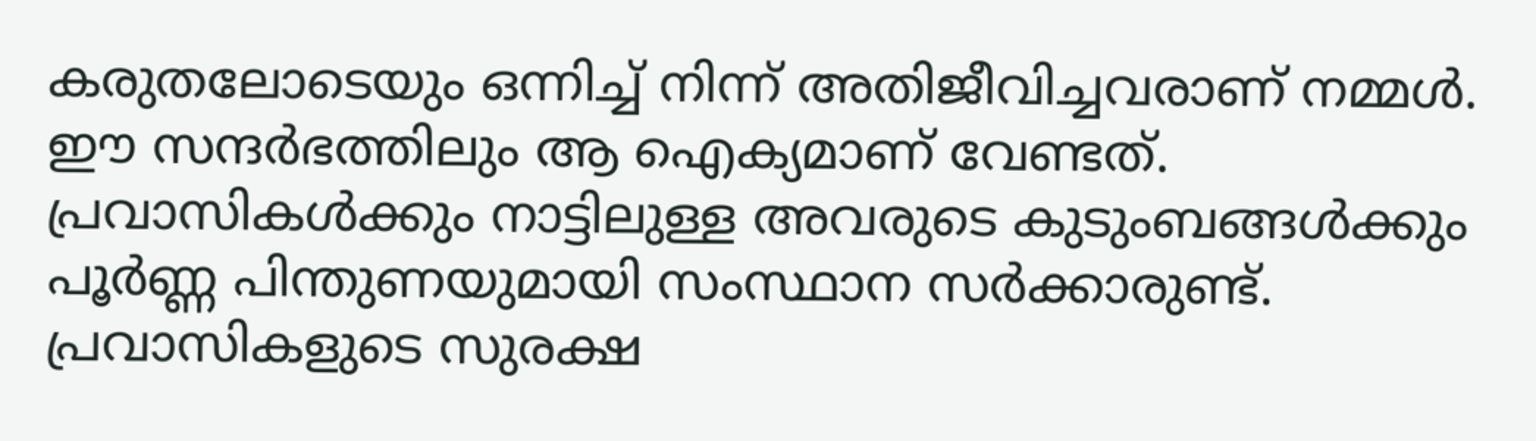കരുതലോടെയും ഒന്നിച്ച് നിന്ന് അതിജീവിച്ചവരാണ് നമ്മൾ. ഈ സന്ദർഭത്തിലും ആ ഐക്യമാണ് വേണ്ടത്. പ്രവാസികൾക്കും നാട്ടിലുള്ള അവരുടെ കുടുംബങ്ങൾക്കും പൂർണ്ണ പിന്തുണയുമായി സംസ്ഥാന സർക്കാരുണ്ട്. പ്രവാസികളുടെ സുരക്ഷ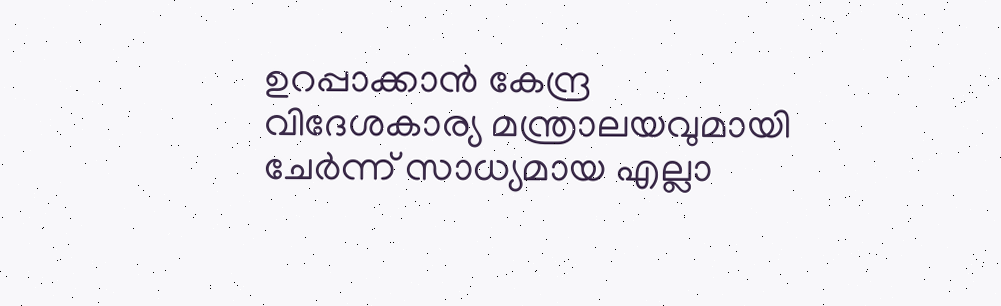ഉറപ്പാക്കാൻ കേന്ദ്ര വിദേശകാര്യ മന്ത്രാലയവുമായി ചേർന്ന് സാധ്യമായ എല്ലാ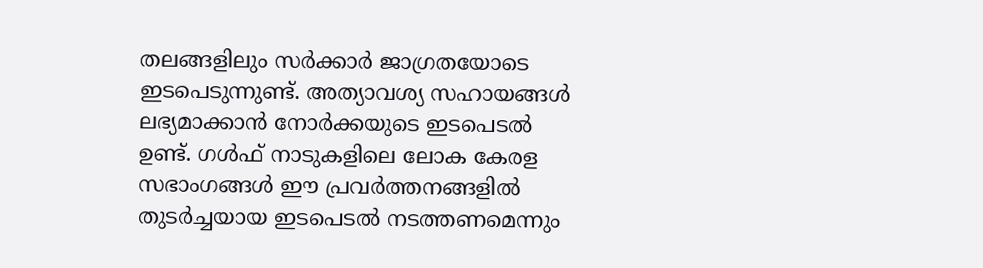തലങ്ങളിലും സർക്കാർ ജാഗ്രതയോടെ ഇടപെടുന്നുണ്ട്. അത്യാവശ്യ സഹായങ്ങൾ ലഭ്യമാക്കാൻ നോർക്കയുടെ ഇടപെടൽ ഉണ്ട്. ഗൾഫ് നാടുകളിലെ ലോക കേരള സഭാംഗങ്ങൾ ഈ പ്രവർത്തനങ്ങളിൽ തുടർച്ചയായ ഇടപെടൽ നടത്തണമെന്നും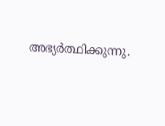അഭ്യർത്ഥിക്കുന്നു.